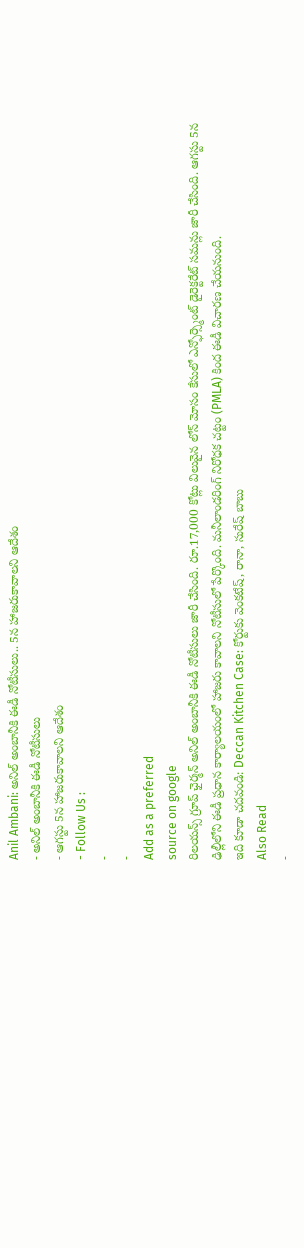Anil Ambani: అనిల్ అంబానీకి ఈడీ నోటీసులు.. 5న హాజరుకావాలని ఆదేశం
- అనిల్ అంబానీకి ఈడీ నోటీసులు
- ఆగస్టు 5న హాజరుకావాలని ఆదేశం
- Follow Us :
-
-
Add as a preferred
source on google
రిలయన్స్ గ్రూప్ ఛైర్మన్ అనిల్ అంబానీకి ఈడీ నోటీసులు జారీ చేసింది. రూ.17,000 కోట్లు విలువైన లోన్ మోసం కేసులో ఎన్ఫోర్స్మెంట్ డైరెక్టరేట్ సమన్లు జారీ చేసింది. ఆగస్టు 5న ఢిల్లీలోని ఈడీ ప్రధాన కార్యాలయంలో హాజరు కావాలని నోటీసులో పేర్కొంది. మనీలాండరింగ్ నిరోధక చట్టం (PMLA) కింద ఈడీ విచారణ చేయనుంది.
ఇది కూడా చదవండి: Deccan Kitchen Case: కోర్టుకు వెంకటేష్, రానా, సురేష్ బాబు
Also Read
-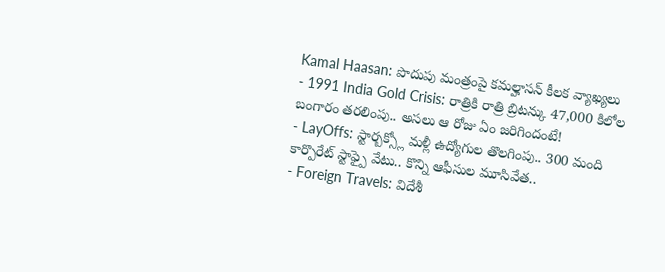Kamal Haasan: పొదుపు మంత్రంపై కమల్హాసన్ కీలక వ్యాఖ్యలు
- 1991 India Gold Crisis: రాత్రికి రాత్రి బ్రిటన్కు 47,000 కిలోల బంగారం తరలింపు.. అసలు ఆ రోజు ఏం జరిగిందంటే!
- LayOffs: స్టార్బక్స్లో మళ్లీ ఉద్యోగుల తొలగింపు.. 300 మంది కార్పొరేట్ స్టాఫ్పై వేటు.. కొన్ని ఆఫీసుల మూసివేత..
- Foreign Travels: విదేశీ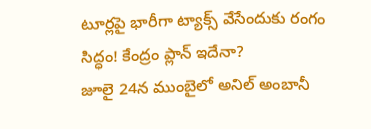టూర్లపై భారీగా ట్యాక్స్ వేసేందుకు రంగం సిద్ధం! కేంద్రం ప్లాన్ ఇదేనా?
జూలై 24న ముంబైలో అనిల్ అంబానీ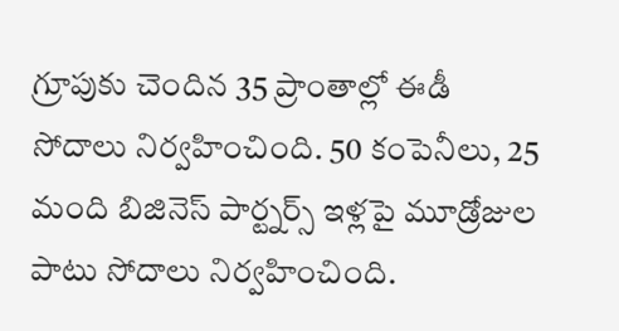గ్రూపుకు చెందిన 35 ప్రాంతాల్లో ఈడీ సోదాలు నిర్వహించింది. 50 కంపెనీలు, 25 మంది బిజినెస్ పార్ట్నర్స్ ఇళ్లపై మూడ్రోజుల పాటు సోదాలు నిర్వహించింది.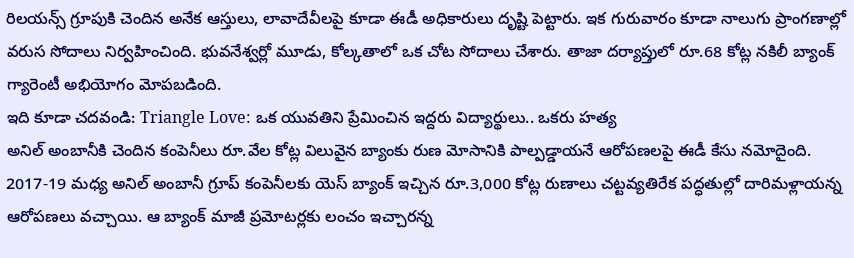రిలయన్స్ గ్రూపుకి చెందిన అనేక ఆస్తులు, లావాదేవీలపై కూడా ఈడీ అధికారులు దృష్టి పెట్టారు. ఇక గురువారం కూడా నాలుగు ప్రాంగణాల్లో వరుస సోదాలు నిర్వహించింది. భువనేశ్వర్లో మూడు, కోల్కతాలో ఒక చోట సోదాలు చేశారు. తాజా దర్యాప్తులో రూ.68 కోట్ల నకిలీ బ్యాంక్ గ్యారెంటీ అభియోగం మోపబడింది.
ఇది కూడా చదవండి: Triangle Love: ఒక యువతిని ప్రేమించిన ఇద్దరు విద్యార్థులు.. ఒకరు హత్య
అనిల్ అంబానీకి చెందిన కంపెనీలు రూ.వేల కోట్ల విలువైన బ్యాంకు రుణ మోసానికి పాల్పడ్డాయనే ఆరోపణలపై ఈడీ కేసు నమోదైంది. 2017-19 మధ్య అనిల్ అంబానీ గ్రూప్ కంపెనీలకు యెస్ బ్యాంక్ ఇచ్చిన రూ.3,000 కోట్ల రుణాలు చట్టవ్యతిరేక పద్ధతుల్లో దారిమళ్లాయన్న ఆరోపణలు వచ్చాయి. ఆ బ్యాంక్ మాజీ ప్రమోటర్లకు లంచం ఇచ్చారన్న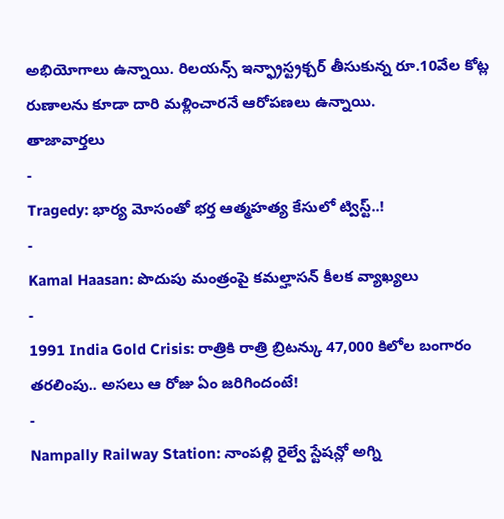అభియోగాలు ఉన్నాయి. రిలయన్స్ ఇన్ఫ్రాస్ట్రక్చర్ తీసుకున్న రూ.10వేల కోట్ల రుణాలను కూడా దారి మళ్లించారనే ఆరోపణలు ఉన్నాయి.
తాజావార్తలు
-
Tragedy: భార్య మోసంతో భర్త ఆత్మహత్య కేసులో ట్విస్ట్..!
-
Kamal Haasan: పొదుపు మంత్రంపై కమల్హాసన్ కీలక వ్యాఖ్యలు
-
1991 India Gold Crisis: రాత్రికి రాత్రి బ్రిటన్కు 47,000 కిలోల బంగారం తరలింపు.. అసలు ఆ రోజు ఏం జరిగిందంటే!
-
Nampally Railway Station: నాంపల్లి రైల్వే స్టేషన్లో అగ్ని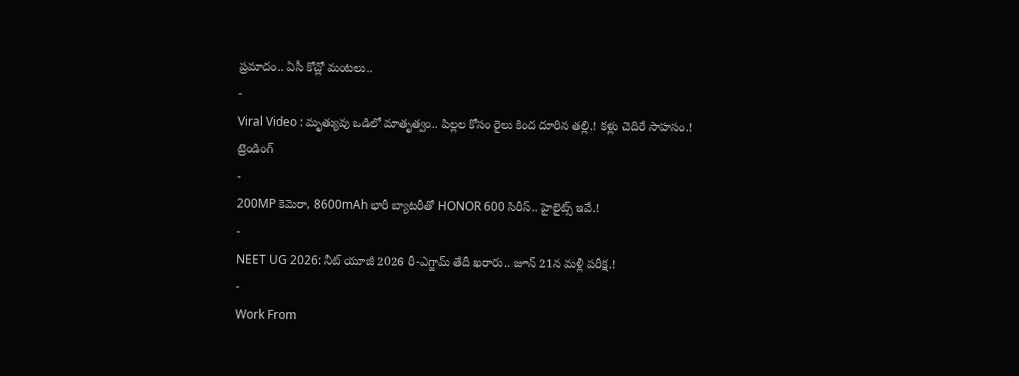ప్రమాదం.. ఏసీ కోచ్లో మంటలు..
-
Viral Video : మృత్యువు ఒడిలో మాతృత్వం.. పిల్లల కోసం రైలు కింద దూరిన తల్లి.! కళ్లు చెదిరే సాహసం.!
ట్రెండింగ్
-
200MP కెమెరా, 8600mAh భారీ బ్యాటరీతో HONOR 600 సిరీస్.. హైలైట్స్ ఇవే.!
-
NEET UG 2026: నీట్ యూజీ 2026 రీ-ఎగ్జామ్ తేదీ ఖరారు.. జూన్ 21న మళ్లీ పరీక్ష.!
-
Work From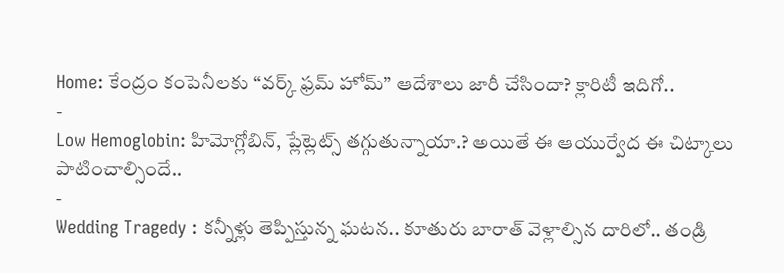Home: కేంద్రం కంపెనీలకు “వర్క్ ఫ్రమ్ హోమ్” ఆదేశాలు జారీ చేసిందా? క్లారిటీ ఇదిగో..
-
Low Hemoglobin: హిమోగ్లోబిన్, ప్లేట్లెట్స్ తగ్గుతున్నాయా.? అయితే ఈ ఆయుర్వేద ఈ చిట్కాలు పాటించాల్సిందే..
-
Wedding Tragedy : కన్నీళ్లు తెప్పిస్తున్న ఘటన.. కూతురు బారాత్ వెళ్లాల్సిన దారిలో.. తండ్రి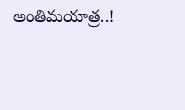అంతిమయాత్ర..!